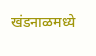खंडनाळमध्ये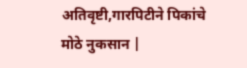अतिवृष्टी,गारपिटीने पिकांचे मोठे नुकसान |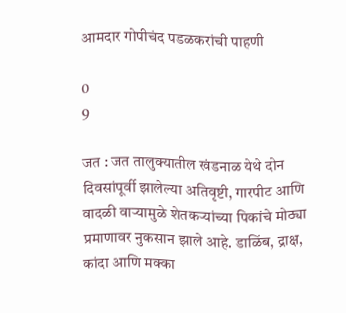आमदार गोपीचंद पडळकरांची पाहणी

0
9

जत : जत तालुक्यातील खंडनाळ येथे दोन दिवसांपूर्वी झालेल्या अतिवृष्टी, गारपीट आणि वादळी वाऱ्यामुळे शेतकऱ्यांच्या पिकांचे मोठ्या प्रमाणावर नुकसान झाले आहे. डाळिंब, द्राक्ष, कांदा आणि मक्का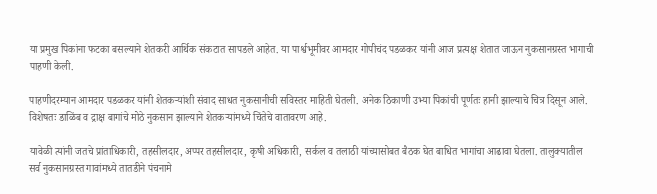या प्रमुख पिकांना फटका बसल्याने शेतकरी आर्थिक संकटात सापडले आहेत. या पार्श्वभूमीवर आमदार गोपीचंद पडळकर यांनी आज प्रत्यक्ष शेतात जाऊन नुकसानग्रस्त भागाची पाहणी केली.

पाहणीदरम्यान आमदार पडळकर यांनी शेतकऱ्यांशी संवाद साधत नुकसानीची सविस्तर माहिती घेतली. अनेक ठिकाणी उभ्या पिकांची पूर्णतः हानी झाल्याचे चित्र दिसून आले. विशेषतः डाळिंब व द्राक्ष बागांचे मोठे नुकसान झाल्याने शेतकऱ्यांमध्ये चिंतेचे वातावरण आहे.

यावेळी त्यांनी जतचे प्रांताधिकारी, तहसीलदार, अप्पर तहसीलदार, कृषी अधिकारी, सर्कल व तलाठी यांच्यासोबत बैठक घेत बाधित भागांचा आढावा घेतला. तालुक्यातील सर्व नुकसानग्रस्त गावांमध्ये तातडीने पंचनामे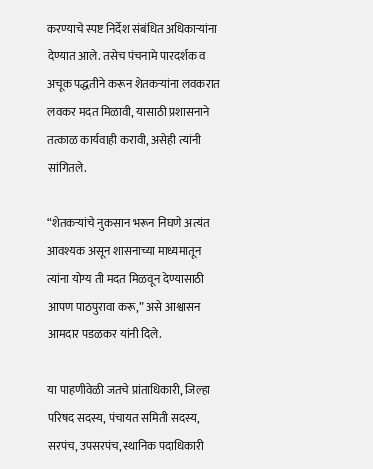करण्याचे स्पष्ट निर्देश संबंधित अधिकाऱ्यांना देण्यात आले. तसेच पंचनामे पारदर्शक व अचूक पद्धतीने करून शेतकऱ्यांना लवकरात लवकर मदत मिळावी, यासाठी प्रशासनाने तत्काळ कार्यवाही करावी, असेही त्यांनी सांगितले.

“शेतकऱ्यांचे नुकसान भरून निघणे अत्यंत आवश्यक असून शासनाच्या माध्यमातून त्यांना योग्य ती मदत मिळवून देण्यासाठी आपण पाठपुरावा करू,” असे आश्वासन आमदार पडळकर यांनी दिले.

या पाहणीवेळी जतचे प्रांताधिकारी, जिल्हा परिषद सदस्य, पंचायत समिती सदस्य, सरपंच, उपसरपंच, स्थानिक पदाधिकारी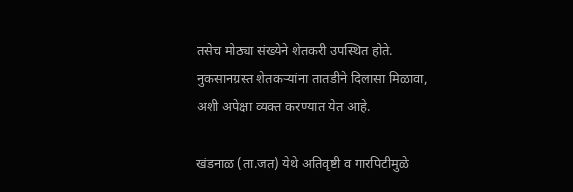तसेच मोठ्या संख्येने शेतकरी उपस्थित होते. नुकसानग्रस्त शेतकऱ्यांना तातडीने दिलासा मिळावा, अशी अपेक्षा व्यक्त करण्यात येत आहे.

खंडनाळ (ता.जत) येथे अतिवृष्टी व गारपिटीमुळे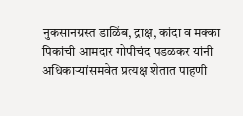नुकसानग्रस्त डाळिंब, द्राक्ष, कांदा व मक्का पिकांची आमदार गोपीचंद पडळकर यांनी अधिकाऱ्यांसमवेत प्रत्यक्ष शेतात पाहणी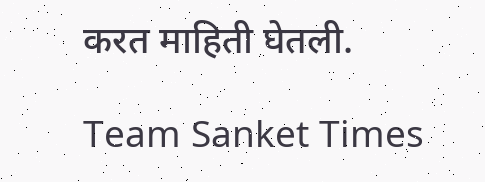करत माहिती घेतली.

Team Sanket Times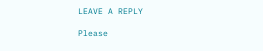LEAVE A REPLY

Please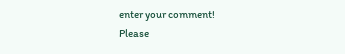enter your comment!
Please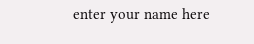enter your name here